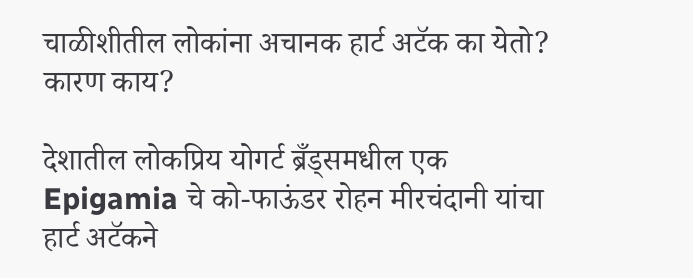चाळीशीतील लोकांना अचानक हार्ट अटॅक का येतो? कारण काय?

देशातील लोकप्रिय योगर्ट ब्रँड्समधील एक Epigamia चे को-फाऊंडर रोहन मीरचंदानी यांचा हार्ट अटॅकने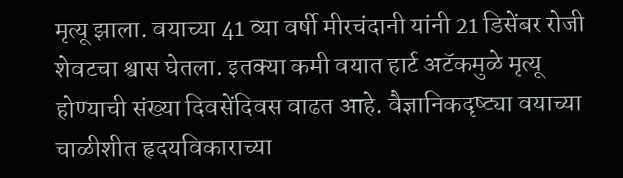मृत्यू झाला. वयाच्या 41 व्या वर्षी मीरचंदानी यांनी 21 डिसेंबर रोजी शेवटचा श्वास घेतला. इतक्या कमी वयात हार्ट अटॅकमुळे मृत्यू होण्याची संख्या दिवसेंदिवस वाढत आहे. वैज्ञानिकदृष्ट्या वयाच्या चाळीशीत हृदयविकाराच्या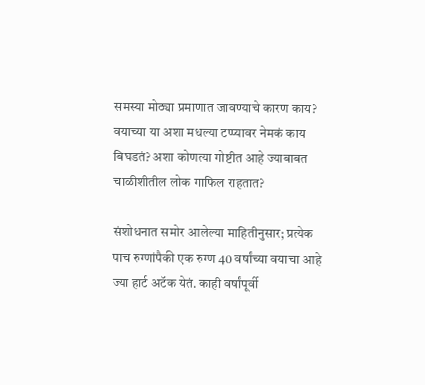समस्या मोठ्या प्रमाणात जावण्याचे कारण काय? वयाच्या या अशा मधल्या टप्प्यावर नेमकं काय बिघडतं? अशा कोणत्या गोष्टीत आहे ज्याबाबत चाळीशीतील लोक गाफिल राहतात?

संशोधनात समोर आलेल्या माहितीनुसार; प्रत्येक पाच रुग्णांपैकी एक रुग्ण 40 वर्षांच्या वयाचा आहे ज्या हार्ट अटॅक येतं. काही वर्षांपूर्वी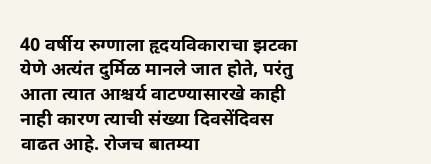40 वर्षीय रुग्णाला हृदयविकाराचा झटका येणे अत्यंत दुर्मिळ मानले जात होते, परंतु आता त्यात आश्चर्य वाटण्यासारखे काही नाही कारण त्याची संख्या दिवसेंदिवस वाढत आहे. रोजच बातम्या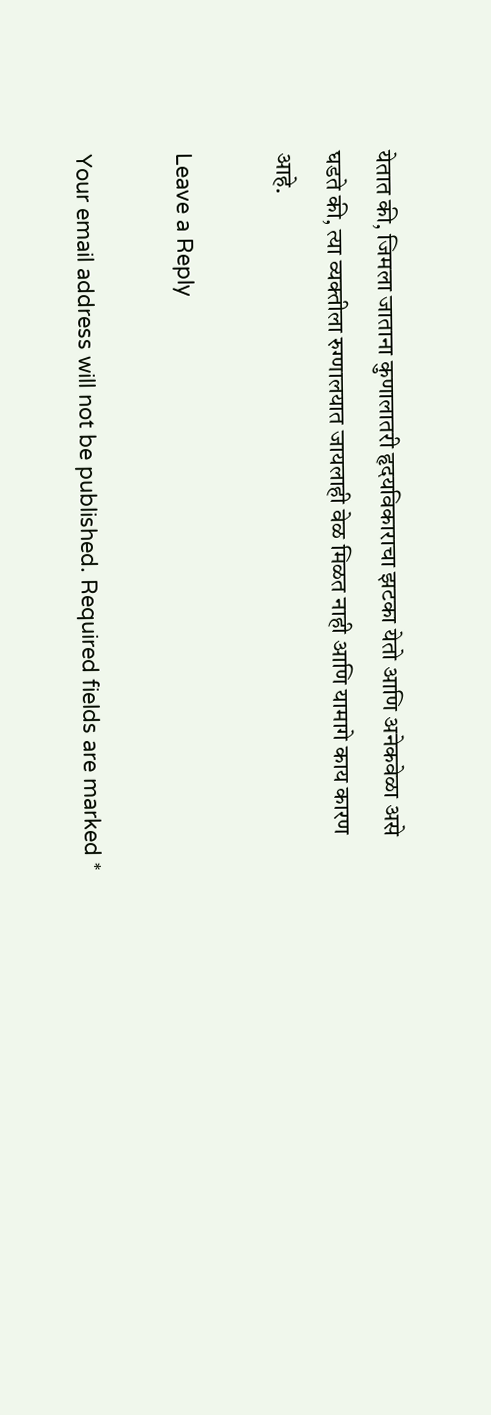येतात की, जिमला जाताना कुणालातरी हृदयविकाराचा झटका येतो आणि अनेकवेळा असे घडते की, त्या व्यक्तीला रुग्णालयात जायलाही वेळ मिळत नाही आणि यामागे काय कारण आहे.

Leave a Reply

Your email address will not be published. Required fields are marked *